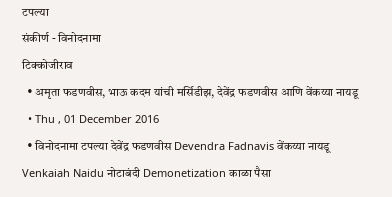टपल्या
संकीर्ण - विनोदनामा
टिक्कोजीराव
  • अमृता फडणवीस, भाऊ कदम यांची मर्सिडीझ, देवेंद्र फडणवीस आणि वेंकय्या नायडू
  • Thu , 01 December 2016
  • विनोदनामा टपल्या देवेंद्र फडणवीस Devendra Fadnavis वेंकय्या नायडू Venkaiah Naidu नोटाबंदी Demonetization काळा पैसा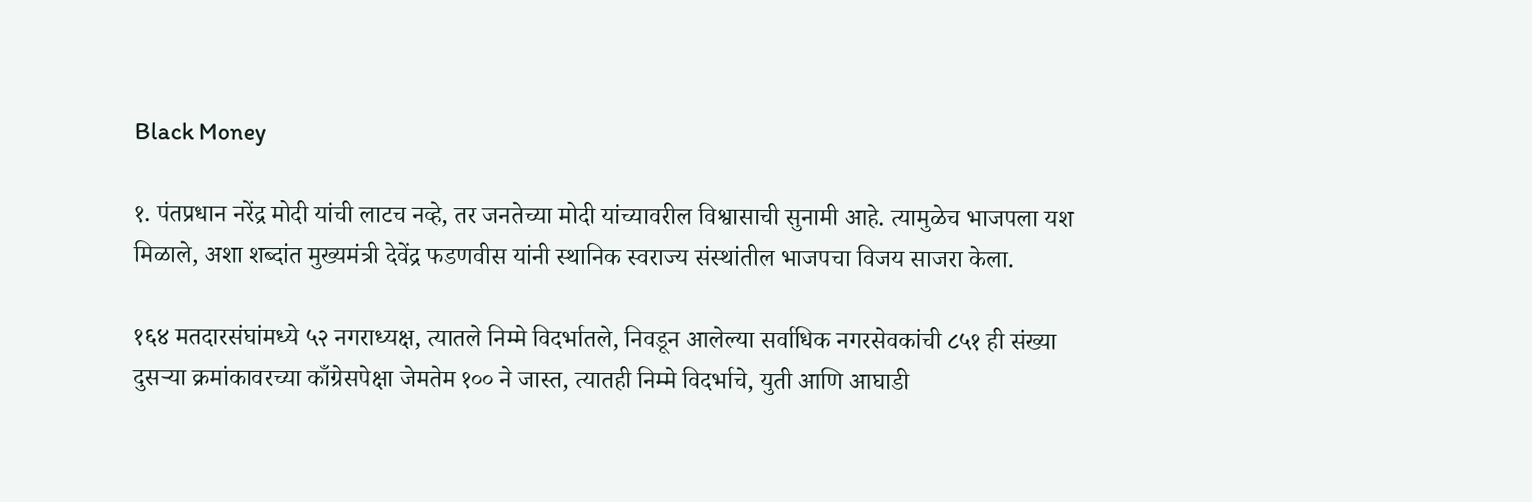Black Money

१. पंतप्रधान नरेंद्र मोदी यांची लाटच नव्हे, तर जनतेच्या मोदी यांच्यावरील विश्वासाची सुनामी आहे. त्यामुळेच भाजपला यश मिळाले, अशा शब्दांत मुख्यमंत्री देवेंद्र फडणवीस यांनी स्थानिक स्वराज्य संस्थांतील भाजपचा विजय साजरा केला.

१६४ मतदारसंघांमध्ये ५२ नगराध्यक्ष, त्यातले निम्मे विदर्भातले, निवडून आलेल्या सर्वाधिक नगरसेवकांची ८५१ ही संख्या दुसऱ्या क्रमांकावरच्या काँग्रेसपेक्षा जेमतेम १०० ने जास्त, त्यातही निम्मे विदर्भाचे, युती आणि आघाडी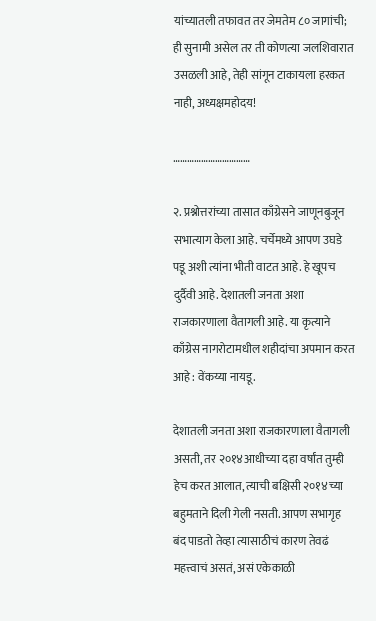यांच्यातली तफावत तर जेमतेम ८० जागांची; ही सुनामी असेल तर ती कोणत्या जलशिवारात उसळली आहे, तेही सांगून टाकायला हरकत नाही, अध्यक्षमहोदय!

……………………………

२. प्रश्नोत्तरांच्या तासात काँग्रेसने जाणूनबुजून सभात्याग केला आहे. चर्चेमध्ये आपण उघडे पडू अशी त्यांना भीती वाटत आहे. हे खूपच दुर्दैवी आहे. देशातली जनता अशा राजकारणाला वैतागली आहे. या कृत्याने काँग्रेस नागरोटामधील शहीदांचा अपमान करत आहे : वेंकय्या नायडू.

देशातली जनता अशा राजकारणाला वैतागली असती, तर २०१४आधीच्या दहा वर्षांत तुम्ही हेच करत आलात, त्याची बक्षिसी २०१४च्या बहुमताने दिली गेली नसती. आपण सभागृह बंद पाडतो तेव्हा त्यासाठीचं कारण तेवढं महत्त्वाचं असतं, असं एकेकाळी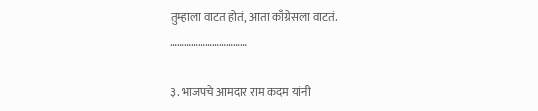तुम्हाला वाटत होतं, आता काँग्रेसला वाटतं.
……………………………

३. भाजपचे आमदार राम कदम यांनी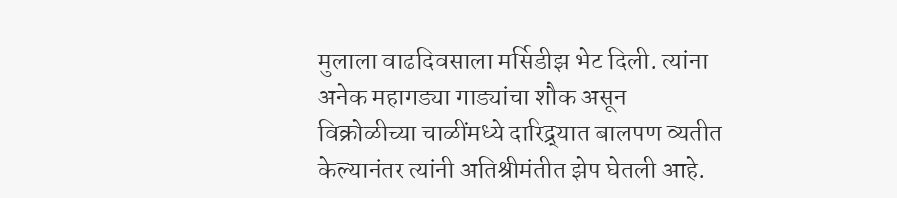मुलाला वाढदिवसाला मर्सिडीझ भेट दिली. त्यांना अनेक महागड्या गाड्यांचा शौक असून विक्रोळीच्या चाळींमध्ये दारिद्र्यात बालपण व्यतीत केल्यानंतर त्यांनी अतिश्रीमंतीत झेप घेतली आहे.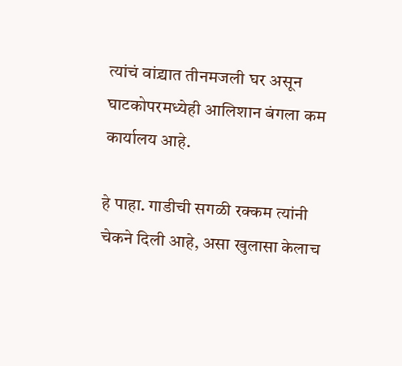त्यांचं वांद्र्यात तीनमजली घर असून घाटकोपरमध्येही आलिशान बंगला कम कार्यालय आहे.

हे पाहा. गाडीची सगळी रक्कम त्यांनी चेकने दिली आहे, असा खुलासा केलाच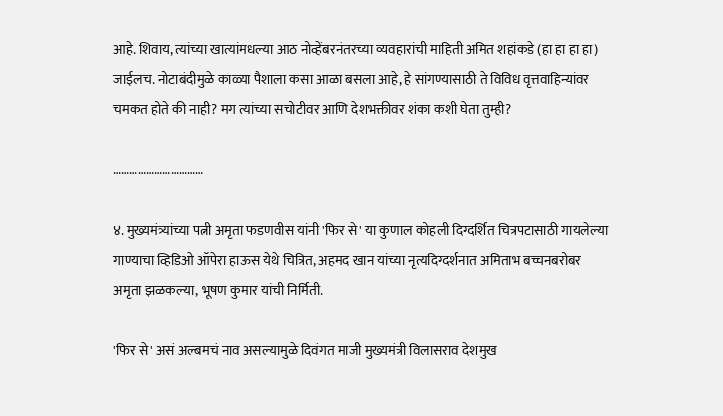आहे. शिवाय, त्यांच्या खात्यांमधल्या आठ नोव्हेंबरनंतरच्या व्यवहारांची माहिती अमित शहांकडे (हा हा हा हा) जाईलच. नोटाबंदीमुळे काळ्या पैशाला कसा आळा बसला आहे, हे सांगण्यासाठी ते विविध वृत्तवाहिन्यांवर चमकत होते की नाही? मग त्यांच्या सचोटीवर आणि देशभक्तीवर शंका कशी घेता तुम्ही?

……………………………

४. मुख्यमंत्र्यांच्या पत्नी अमृता फडणवीस यांनी 'फिर से' या कुणाल कोहली दिग्दर्शित चित्रपटासाठी गायलेल्या गाण्याचा व्हिडिओ ऑपेरा हाऊस येथे चित्रित, अहमद खान यांच्या नृत्यदिग्दर्शनात अमिताभ बच्चनबरोबर अमृता झळकल्या, भूषण कुमार यांची निर्मिती.

'फिर से' असं अल्बमचं नाव असल्यामुळे दिवंगत माजी मुख्यमंत्री विलासराव देशमुख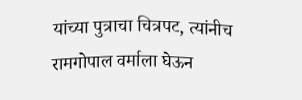यांच्या पुत्राचा चित्रपट, त्यांनीच रामगोपाल वर्माला घेऊन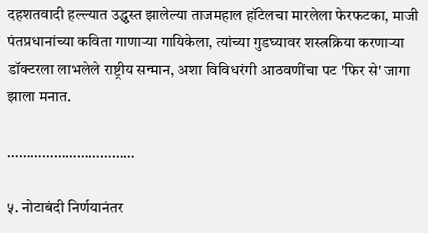दहशतवादी हल्ल्यात उद्ध्वस्त झालेल्या ताजमहाल हॉटेलचा मारलेला फेरफटका, माजी पंतप्रधानांच्या कविता गाणाऱ्या गायिकेला, त्यांच्या गुडघ्यावर शस्त्रक्रिया करणाऱ्या डॉक्टरला लाभलेले राष्ट्रीय सन्मान, अशा विविधरंगी आठवणींचा पट 'फिर से' जागा झाला मनात.

……………………………

५. नोटाबंदी निर्णयानंतर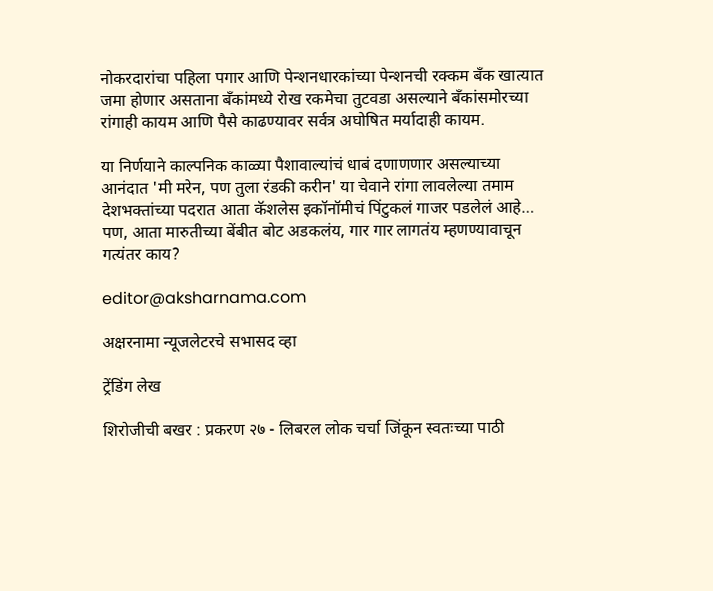नोकरदारांचा पहिला पगार आणि पेन्शनधारकांच्या पेन्शनची रक्कम बँक खात्यात जमा होणार असताना बँकांमध्ये रोख रकमेचा तुटवडा असल्याने बँकांसमोरच्या रांगाही कायम आणि पैसे काढण्यावर सर्वत्र अघोषित मर्यादाही कायम.

या निर्णयाने काल्पनिक काळ्या पैशावाल्यांचं धाबं दणाणणार असल्याच्या आनंदात 'मी मरेन, पण तुला रंडकी करीन' या चेवाने रांगा लावलेल्या तमाम देशभक्तांच्या पदरात आता कॅशलेस इकॉनॉमीचं पिंटुकलं गाजर पडलेलं आहे… पण, आता मारुतीच्या बेंबीत बोट अडकलंय, गार गार लागतंय म्हणण्यावाचून गत्यंतर काय?

editor@aksharnama.com

अक्षरनामा न्यूजलेटरचे सभासद व्हा

ट्रेंडिंग लेख

शिरोजीची बखर : प्रकरण २७ - लिबरल लोक चर्चा जिंकून स्वतःच्या पाठी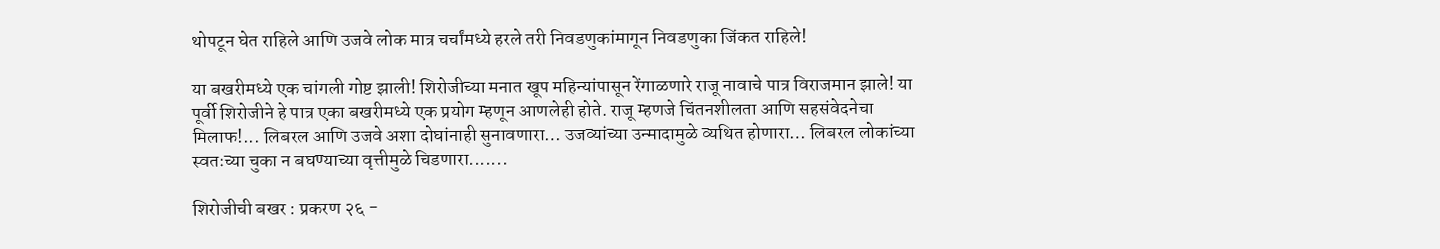थोपटून घेत राहिले आणि उजवे लोक मात्र चर्चांमध्ये हरले तरी निवडणुकांमागून निवडणुका जिंकत राहिले!

या बखरीमध्ये एक चांगली गोष्ट झाली! शिरोजीच्या मनात खूप महिन्यांपासून रेंगाळणारे राजू नावाचे पात्र विराजमान झाले! या पूर्वी शिरोजीने हे पात्र एका बखरीमध्ये एक प्रयोग म्हणून आणलेही होते. राजू म्हणजे चिंतनशीलता आणि सहसंवेदनेचा मिलाफ!... लिबरल आणि उजवे अशा दोघांनाही सुनावणारा… उजव्यांच्या उन्मादामुळे व्यथित होणारा… लिबरल लोकांच्या स्वतःच्या चुका न बघण्याच्या वृत्तीमुळे चिडणारा.......

शिरोजीची बखर : प्रकरण २६ -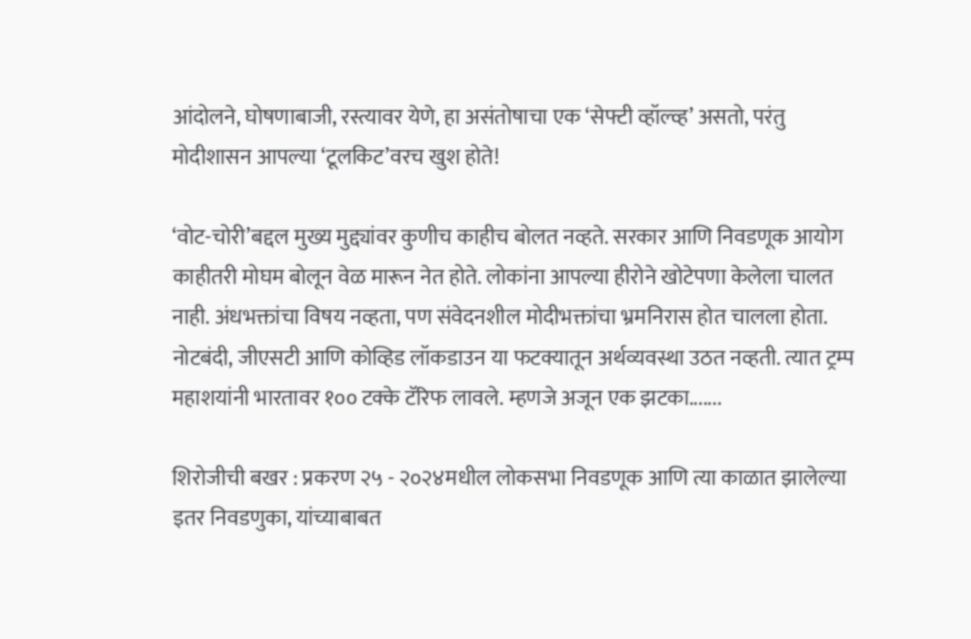आंदोलने, घोषणाबाजी, रस्त्यावर येणे, हा असंतोषाचा एक ‘सेफ्टी व्हॉल्व्ह’ असतो, परंतु मोदीशासन आपल्या ‘टूलकिट’वरच खुश होते!

‘वोट-चोरी’बद्दल मुख्य मुद्द्यांवर कुणीच काहीच बोलत नव्हते. सरकार आणि निवडणूक आयोग काहीतरी मोघम बोलून वेळ मारून नेत होते. लोकांना आपल्या हीरोने खोटेपणा केलेला चालत नाही. अंधभक्तांचा विषय नव्हता, पण संवेदनशील मोदीभक्तांचा भ्रमनिरास होत चालला होता. नोटबंदी, जीएसटी आणि कोव्हिड लॉकडाउन या फटक्यातून अर्थव्यवस्था उठत नव्हती. त्यात ट्रम्प महाशयांनी भारतावर १०० टक्के टॅरिफ लावले. म्हणजे अजून एक झटका.......

शिरोजीची बखर : प्रकरण २५ - २०२४मधील लोकसभा निवडणूक आणि त्या काळात झालेल्या इतर निवडणुका, यांच्याबाबत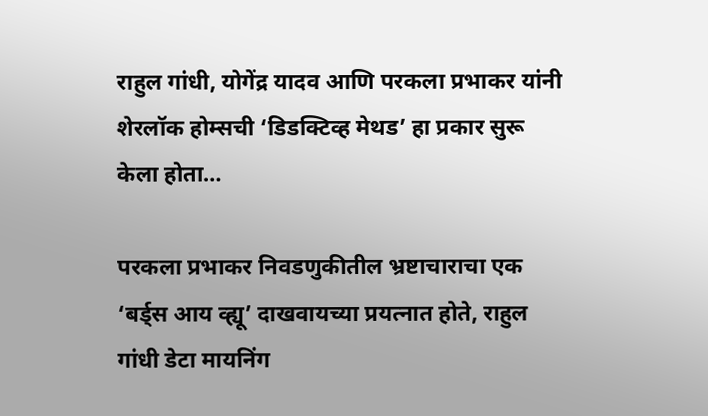राहुल गांधी, योगेंद्र यादव आणि परकला प्रभाकर यांनी शेरलॉक होम्सची ‘डिडक्टिव्ह मेथड’ हा प्रकार सुरू केला होता…

परकला प्रभाकर निवडणुकीतील भ्रष्टाचाराचा एक ‘बर्ड्स आय व्ह्यू’ दाखवायच्या प्रयत्नात होते, राहुल गांधी डेटा मायनिंग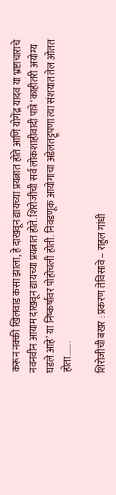करून नक्की खिलवाड कसा झाला, हे दाखवून द्यायच्या प्रयत्नात होते आणि योगेंद्र यादव या भ्रष्टाचाराचे नवनवीन आयाम दाखवून द्यायच्या प्रयत्नात होते. शिरोजीची सर्व लोकशाहीवादी पात्रे ‘काहीतरी अयोग्य घडले आहे’ या निष्कर्षावर पोहोचली होती. निवडणूक आयोगाचा अडेलतट्टूपणा त्या संशयात तेल ओतत होता.......

शिरोजीची बखर : प्रकरण तेविसावे – राहुल गांधी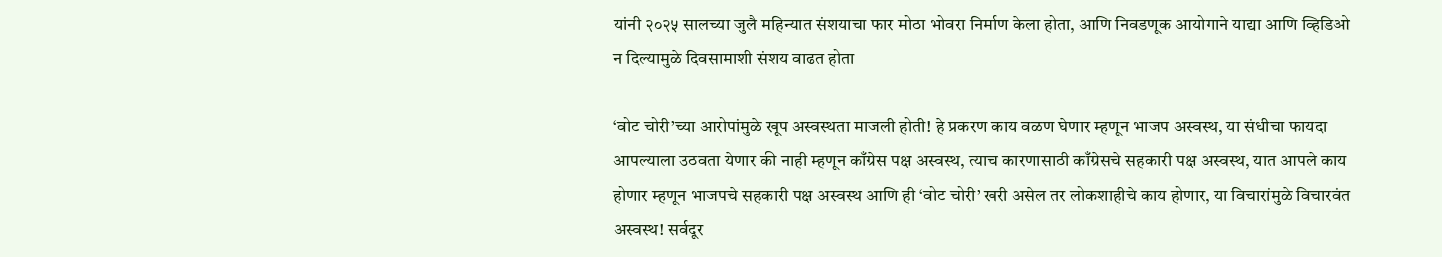यांनी २०२५ सालच्या जुलै महिन्यात संशयाचा फार मोठा भोवरा निर्माण केला होता, आणि निवडणूक आयोगाने याद्या आणि व्हिडिओ न दिल्यामुळे दिवसामाशी संशय वाढत होता

‘वोट चोरी’च्या आरोपांमुळे खूप अस्वस्थता माजली होती! हे प्रकरण काय वळण घेणार म्हणून भाजप अस्वस्थ, या संधीचा फायदा आपल्याला उठवता येणार की नाही म्हणून काँग्रेस पक्ष अस्वस्थ, त्याच कारणासाठी काँग्रेसचे सहकारी पक्ष अस्वस्थ, यात आपले काय होणार म्हणून भाजपचे सहकारी पक्ष अस्वस्थ आणि ही ‘वोट चोरी’ खरी असेल तर लोकशाहीचे काय होणार, या विचारांमुळे विचारवंत अस्वस्थ! सर्वदूर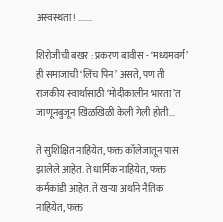अस्वस्थता! .......

शिरोजीची बखर : प्रकरण बावीस - ‘मध्यमवर्ग’ ही समाजाची ‘लिंच पिन’ असते, पण ती राजकीय स्वार्थासाठी ‘मोदीकालीन भारता’त जाणूनबुजून खिळखिळी केली गेली होती...

ते सुशिक्षित नाहियेत, फक्त कॉलेजातून पास झालेले आहेत. ते धार्मिक नाहियेत, फक्त कर्मकांडी आहेत. ते खऱ्या अर्थाने नैतिक नाहियेत, फक्त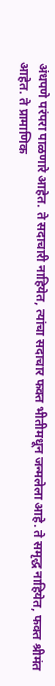अंधपणे परंपरा पाळणारे आहेत. ते सदाचारी नाहियेत, त्यांचा सदाचार फक्त भीतीमधून जन्मलेला आहे. ते समृद्ध नाहियेत, फक्त श्रीमंत आहेत. ते प्रामाणिक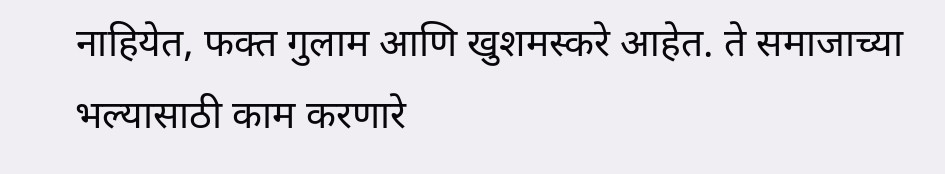नाहियेत, फक्त गुलाम आणि खुशमस्करे आहेत. ते समाजाच्या भल्यासाठी काम करणारे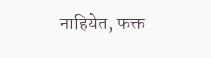नाहियेत, फक्त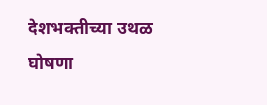देशभक्तीच्या उथळ घोषणा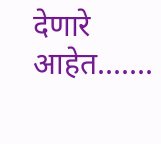देणारे आहेत.......